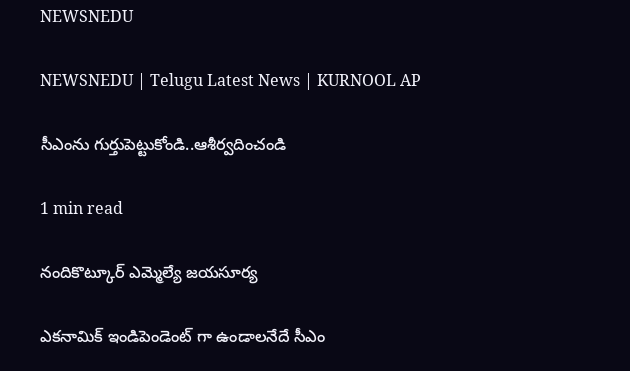NEWSNEDU

NEWSNEDU | Telugu Latest News | KURNOOL AP

సీఎంను గుర్తుపెట్టుకోండి..ఆశీర్వదించండి

1 min read

నందికొట్కూర్ ఎమ్మెల్యే జయసూర్య

ఎకనామిక్ ఇండిపెండెంట్ గా ఉండాలనేదే సీఎం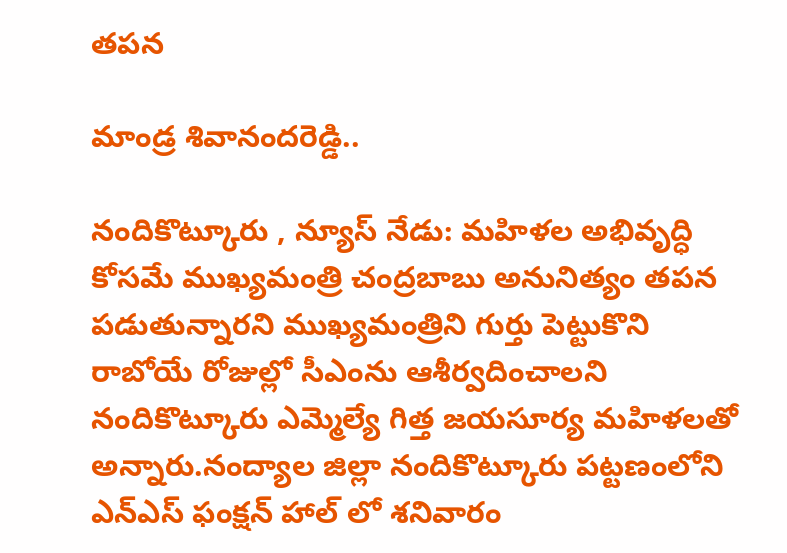తపన

మాండ్ర శివానందరెడ్డి..

నందికొట్కూరు , న్యూస్ నేడు: మహిళల అభివృద్ధి కోసమే ముఖ్యమంత్రి చంద్రబాబు అనునిత్యం తపన పడుతున్నారని ముఖ్యమంత్రిని గుర్తు పెట్టుకొని రాబోయే రోజుల్లో సీఎంను ఆశీర్వదించాలని నందికొట్కూరు ఎమ్మెల్యే గిత్త జయసూర్య మహిళలతో అన్నారు.నంద్యాల జిల్లా నందికొట్కూరు పట్టణంలోని ఎన్ఎస్ ఫంక్షన్ హాల్ లో శనివారం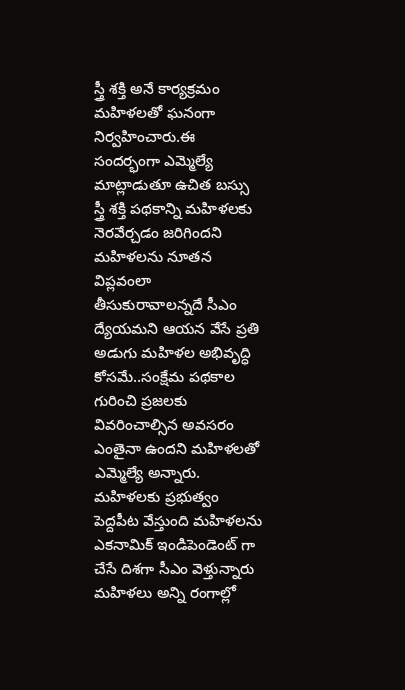స్త్రీ శక్తి అనే కార్యక్రమం మహిళలతో ఘనంగా నిర్వహించారు.ఈ సందర్భంగా ఎమ్మెల్యే మాట్లాడుతూ ఉచిత బస్సు స్త్రీ శక్తి పథకాన్ని మహిళలకు నెరవేర్చడం జరిగిందని మహిళలను నూతన విప్లవంలా తీసుకురావాలన్నదే సీఎం ద్యేయమని ఆయన వేసే ప్రతి అడుగు మహిళల అభివృద్ధి కోసమే..సంక్షేమ పథకాల గురించి ప్రజలకు వివరించాల్సిన అవసరం ఎంతైనా ఉందని మహిళలతో ఎమ్మెల్యే అన్నారు. మహిళలకు ప్రభుత్వం పెద్దపీట వేస్తుంది మహిళలను ఎకనామిక్ ఇండిపెండెంట్ గా చేసే దిశగా సీఎం వెళ్తున్నారు మహిళలు అన్ని రంగాల్లో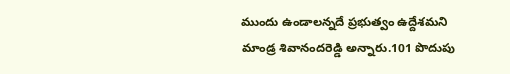ముందు ఉండాలన్నదే ప్రభుత్వం ఉద్దేశమని మాండ్ర శివానందరెడ్డి అన్నారు.101 పొదుపు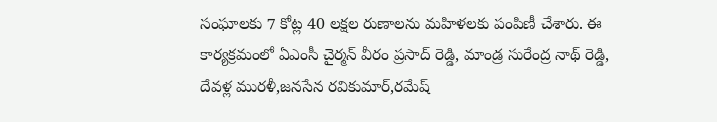సంఘాలకు 7 కోట్ల 40 లక్షల రుణాలను మహిళలకు పంపిణీ చేశారు. ఈ కార్యక్రమంలో ఏఎంసీ చైర్మన్ వీరం ప్రసాద్ రెడ్డి, మాండ్ర సురేంద్ర నాథ్ రెడ్డి, దేవళ్ల మురళీ,జనసేన రవికుమార్,రమేష్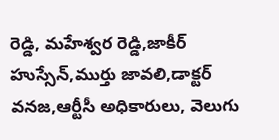రెడ్డి, మహేశ్వర రెడ్డి,జాకీర్ హుస్సేన్,ముర్తు జావలి,డాక్టర్ వనజ,ఆర్టీసీ అధికారులు, వెలుగు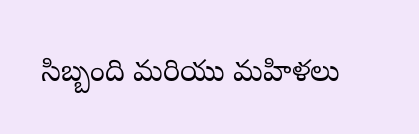సిబ్బంది మరియు మహిళలు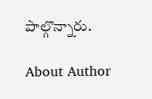పాల్గొన్నారు.

About Author